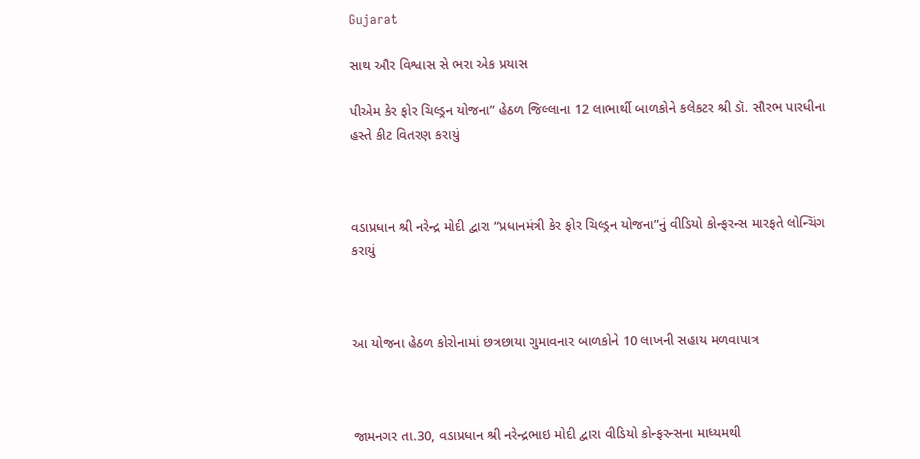Gujarat

સાથ ઔર વિશ્વાસ સે ભરા એક પ્રયાસ

પીએમ કેર ફોર ચિલ્ડ્રન યોજના” હેઠળ જિલ્લાના 12 લાભાર્થી બાળકોને કલેકટર શ્રી ડૉ. સૌરભ પારધીના હસ્તે કીટ વિતરણ કરાયું



વડાપ્રધાન શ્રી નરેન્દ્ર મોદી દ્વારા “પ્રધાનમંત્રી કેર ફોર ચિલ્ડ્રન યોજના”નું વીડિયો કોન્ફરન્સ મારફતે લોન્ચિંગ કરાયું



આ યોજના હેઠળ કોરોનામાં છત્રછાયા ગુમાવનાર બાળકોને 10 લાખની સહાય મળવાપાત્ર



જામનગર તા.30, વડાપ્રધાન શ્રી નરેન્દ્રભાઇ મોદી દ્વારા વીડિયો કોન્ફરન્સના માધ્યમથી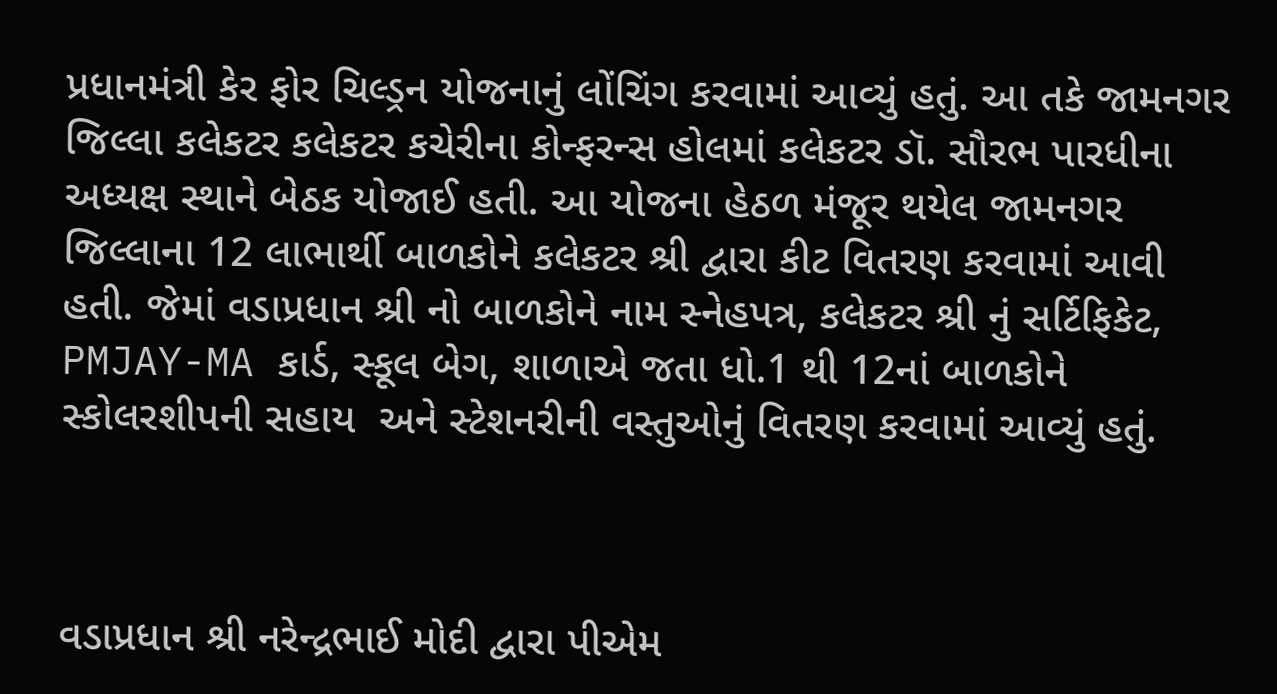પ્રધાનમંત્રી કેર ફોર ચિલ્ડ્રન યોજનાનું લોંચિંગ કરવામાં આવ્યું હતું. આ તકે જામનગર જિલ્લા કલેકટર કલેકટર કચેરીના કોન્ફરન્સ હોલમાં કલેકટર ડૉ. સૌરભ પારધીના અધ્યક્ષ સ્થાને બેઠક યોજાઈ હતી. આ યોજના હેઠળ મંજૂર થયેલ જામનગર જિલ્લાના 12 લાભાર્થી બાળકોને કલેકટર શ્રી દ્વારા કીટ વિતરણ કરવામાં આવી હતી. જેમાં વડાપ્રધાન શ્રી નો બાળકોને નામ સ્નેહપત્ર, કલેકટર શ્રી નું સર્ટિફિકેટ, PMJAY-MA કાર્ડ, સ્કૂલ બેગ, શાળાએ જતા ધો.1 થી 12નાં બાળકોને સ્કોલરશીપની સહાય  અને સ્ટેશનરીની વસ્તુઓનું વિતરણ કરવામાં આવ્યું હતું.



વડાપ્રધાન શ્રી નરેન્દ્રભાઈ મોદી દ્વારા પીએમ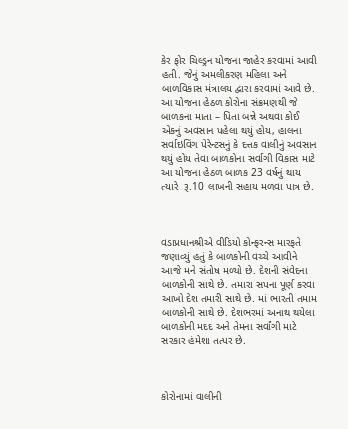કેર ફોર ચિલ્ડ્રન યોજના જાહેર કરવામાં આવી હતી. જેનું અમલીકરણ મહિલા અને બાળવિકાસ મંત્રાલય દ્વારા કરવામાં આવે છે. આ યોજના હેઠળ કોરોના સંક્રમણથી જે બાળકના માતા – પિતા બન્ને અથવા કોઈ એકનું અવસાન પહેલા થયું હોય, હાલના સર્વાઇવિંગ પેરેન્ટસનું કે દત્તક વાલીનું અવસાન થયું હોય તેવા બાળકોના સર્વાગી વિકાસ માટે આ યોજના હેઠળ બાળક 23 વર્ષનું થાય ત્યારે  રૂ.10 લાખની સહાય મળવા પાત્ર છે.



વડાપ્રધાનશ્રીએ વીડિયો કોન્ફરન્સ મારફતે જણાવ્યું હતું કે બાળકોની વચ્ચે આવીને આજે મને સંતોષ મળ્યો છે. દેશની સંવેદના બાળકોની સાથે છે. તમારા સપના પૂર્ણ કરવા આખો દેશ તમારી સાથે છે. માં ભારતી તમામ બાળકોની સાથે છે. દેશભરમાં અનાથ થયેલા બાળકોની મદદ અને તેમના સર્વાંગી માટે સરકાર હંમેશા તત્પર છે.



કોરોનામાં વાલીની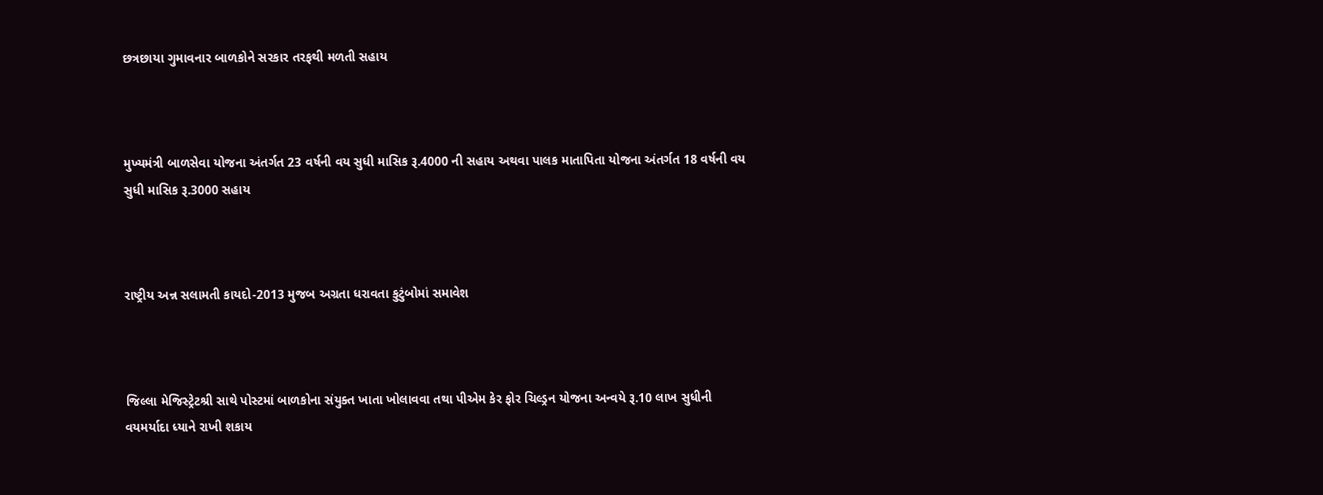છત્રછાયા ગુમાવનાર બાળકોને સરકાર તરફથી મળતી સહાય



મુખ્યમંત્રી બાળસેવા યોજના અંતર્ગત 23 વર્ષની વય સુધી માસિક રૂ.4000 ની સહાય અથવા પાલક માતાપિતા યોજના અંતર્ગત 18 વર્ષની વય સુધી માસિક રૂ.3000 સહાય



રાષ્ટ્રીય અન્ન સલામતી કાયદો-2013 મુજબ અગ્રતા ધરાવતા કુટુંબોમાં સમાવેશ



જિલ્લા મેજિસ્ટ્રેટશ્રી સાથે પોસ્ટમાં બાળકોના સંયુક્ત ખાતા ખોલાવવા તથા પીએમ કેર ફોર ચિલ્ડ્રન યોજના અન્વયે રૂ.10 લાખ સુધીની વયમર્યાદા ધ્યાને રાખી શકાય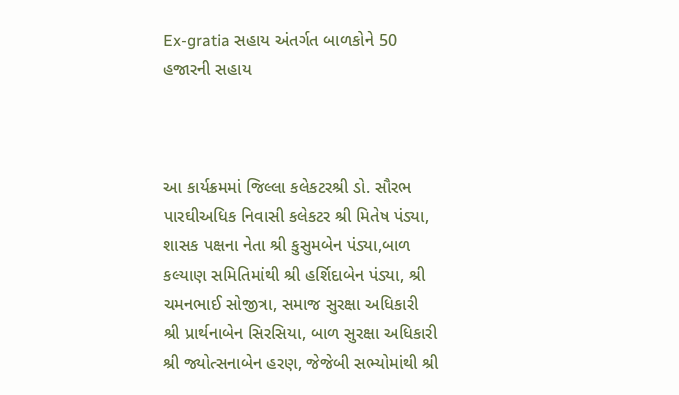Ex-gratia સહાય અંતર્ગત બાળકોને 50 હજારની સહાય



આ કાર્યક્રમમાં જિલ્લા કલેકટરશ્રી ડો. સૌરભ પારઘીઅધિક નિવાસી કલેકટર શ્રી મિતેષ પંડ્યા, શાસક પક્ષના નેતા શ્રી કુસુમબેન પંડ્યા,બાળ કલ્યાણ સમિતિમાંથી શ્રી હર્શિદાબેન પંડ્યા, શ્રી ચમનભાઈ સોજીત્રા, સમાજ સુરક્ષા અધિકારી શ્રી પ્રાર્થનાબેન સિરસિયા, બાળ સુરક્ષા અધિકારી શ્રી જ્યોત્સનાબેન હરણ, જેજેબી સભ્યોમાંથી શ્રી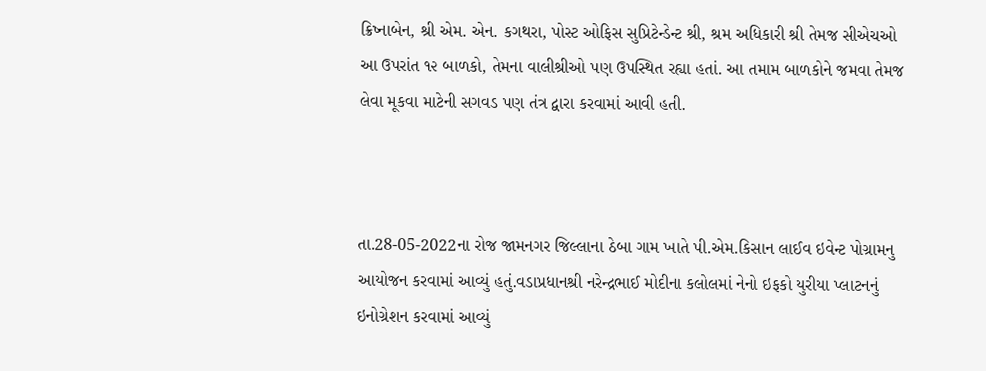ક્રિષ્નાબેન, શ્રી એમ. એન. કગથરા, પોસ્ટ ઓફિસ સુપ્રિટેન્ડેન્ટ શ્રી, શ્રમ અધિકારી શ્રી તેમજ સીએચઓ આ ઉપરાંત ૧૨ બાળકો, તેમના વાલીશ્રીઓ પણ ઉપસ્થિત રહ્યા હતાં. આ તમામ બાળકોને જમવા તેમજ લેવા મૂકવા માટેની સગવડ પણ તંત્ર દ્વારા કરવામાં આવી હતી.



તા.28-05-2022ના રોજ જામનગર જિલ્લાના ઠેબા ગામ ખાતે પી.એમ.કિસાન લાઈવ ઇવેન્ટ પોગ્રામનુ આયોજન કરવામાં આવ્યું હતું.વડાપ્રધાનશ્રી નરેન્દ્રભાઈ મોદીના કલોલમાં નેનો ઇફકો યુરીયા પ્લાટનનું ઇનોગ્રેશન કરવામાં આવ્યું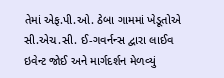તેમાં એફ.પી.ઓ. ઠેબા ગામમાં ખેડૂતોએ સી.એચ.સી. ઈ-ગવર્નન્સ દ્વારા લાઈવ ઇવેન્ટ જોઈ અને માર્ગદર્શન મેળવ્યું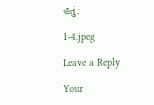હતું.

1-4.jpeg

Leave a Reply

Your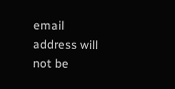email address will not be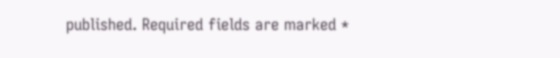published. Required fields are marked *